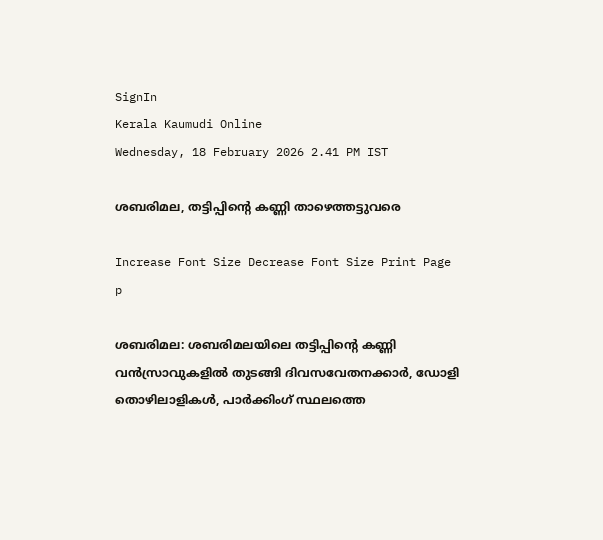SignIn
Kerala Kaumudi Online
Wednesday, 18 February 2026 2.41 PM IST

ശബരിമല, തട്ടിപ്പിന്റെ കണ്ണി താഴെത്തട്ടുവരെ

Increase Font Size Decrease Font Size Print Page
p

ശബരിമല: ശബരിമലയിലെ തട്ടിപ്പിന്റെ കണ്ണി വൻസ്രാവുകളിൽ തുടങ്ങി ദിവസവേതനക്കാർ, ഡോളി തൊഴിലാളികൾ, പാർക്കിംഗ് സ്ഥലത്തെ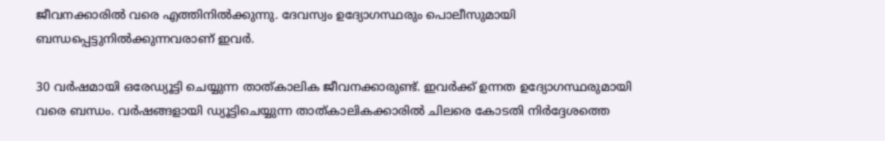ജീവനക്കാരിൽ വരെ എത്തിനിൽക്കുന്നു. ദേവസ്വം ഉദ്യോഗസ്ഥരും പൊലീസുമായി ബന്ധപ്പെട്ടുനിൽക്കുന്നവരാണ് ഇവർ.

30 വർഷമായി ഒരേഡ്യൂട്ടി ചെയ്യുന്ന താത്കാലിക ജീവനക്കാരുണ്ട്. ഇവർക്ക് ഉന്നത ഉദ്യോഗസ്ഥരുമായി വരെ ബന്ധം. വർഷങ്ങളായി ഡ്യൂട്ടിചെയ്യുന്ന താത്കാലികക്കാരിൽ ചിലരെ കോടതി നിർദ്ദേശത്തെ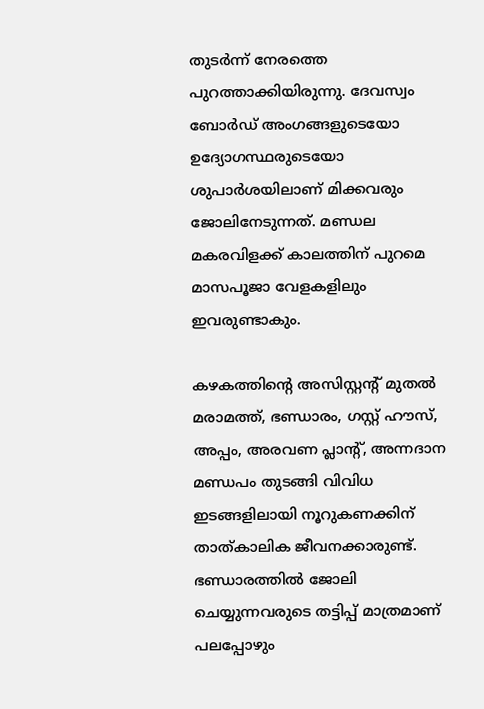തുടർന്ന് നേരത്തെ പുറത്താക്കിയിരുന്നു. ദേവസ്വം ബോർഡ് അംഗങ്ങളുടെയോ ഉദ്യോഗസ്ഥരുടെയോ ശുപാർശയിലാണ് മിക്കവരും ജോലിനേടുന്നത്. മണ്ഡല മകരവിളക്ക് കാലത്തിന് പുറമെ മാസപൂജാ വേളകളിലും ഇവരുണ്ടാകും.

കഴകത്തിന്റെ അസിസ്റ്റന്റ് മുതൽ മരാമത്ത്, ഭണ്ഡാരം, ഗസ്റ്റ് ഹൗസ്, അപ്പം, അരവണ പ്ലാന്റ്, അന്നദാന മണ്ഡപം തുടങ്ങി വിവിധ ഇടങ്ങളിലായി നൂറുകണക്കിന് താത്കാലിക ജീവനക്കാരുണ്ട്. ഭണ്ഡാരത്തിൽ ജോലി ചെയ്യുന്നവരുടെ തട്ടിപ്പ് മാത്രമാണ് പലപ്പോഴും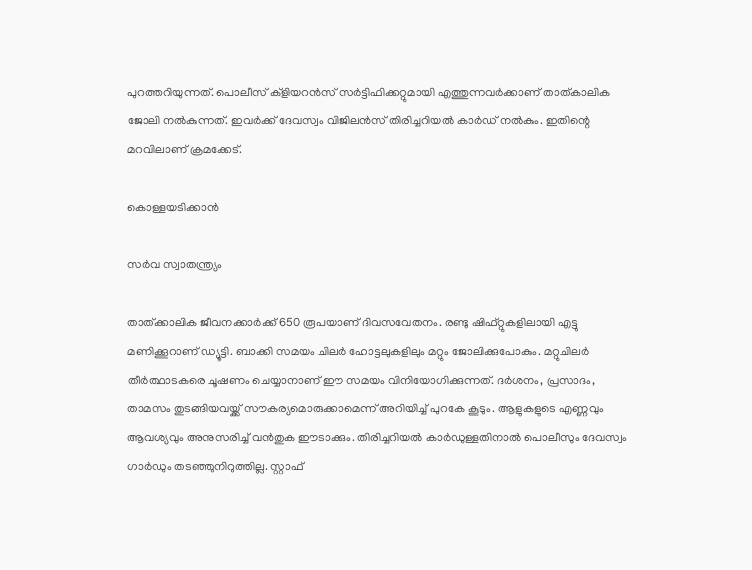പുറത്തറിയുന്നത്. പൊലീസ് ക്ളിയറൻസ് സർട്ടിഫിക്കറ്റുമായി എത്തുന്നവർക്കാണ് താത്കാലിക ജോലി നൽകുന്നത്. ഇവർക്ക് ദേവസ്വം വിജിലൻസ് തിരിച്ചറിയൽ കാർഡ് നൽകും. ഇതിന്റെ മറവിലാണ് ക്രമക്കേട്.

കൊള്ളയടിക്കാൻ

സർവ സ്വാതന്ത്ര്യം

താത്ക്കാലിക ജീവനക്കാർക്ക് 650 രൂപയാണ് ദിവസവേതനം. രണ്ടു ഷിഫ്റ്റുകളിലായി എട്ടു മണിക്കൂറാണ് ഡ്യൂട്ടി. ബാക്കി സമയം ചിലർ ഹോട്ടലുകളിലും മറ്റും ജോലിക്കുപോകും. മറ്റുചിലർ തീർത്ഥാടകരെ ചൂഷണം ചെയ്യാനാണ് ഈ സമയം വിനിയോഗിക്കുന്നത്. ദർശനം, പ്രസാദം, താമസം തുടങ്ങിയവയ്ക്ക് സൗകര്യമൊരുക്കാമെന്ന് അറിയിച്ച് പുറകേ കൂടും. ആളുകളുടെ എണ്ണവും ആവശ്യവും അനുസരിച്ച് വൻതുക ഈടാക്കും. തിരിച്ചറിയൽ കാർഡുള്ളതിനാൽ പൊലീസും ദേവസ്വം ഗാർഡും തടഞ്ഞുനിറുത്തില്ല. സ്റ്റാഫ്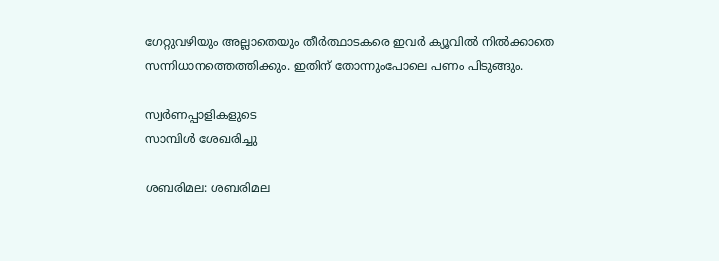ഗേറ്റുവഴിയും അല്ലാതെയും തീർത്ഥാടകരെ ഇവർ ക്യൂവിൽ നിൽക്കാതെ സന്നിധാനത്തെത്തിക്കും. ഇതിന് തോന്നുംപോലെ പണം പിടുങ്ങും.

സ്വർണപ്പാളികളുടെ
സാമ്പിൾ ശേഖരിച്ചു

ശബരിമല: ശബരിമല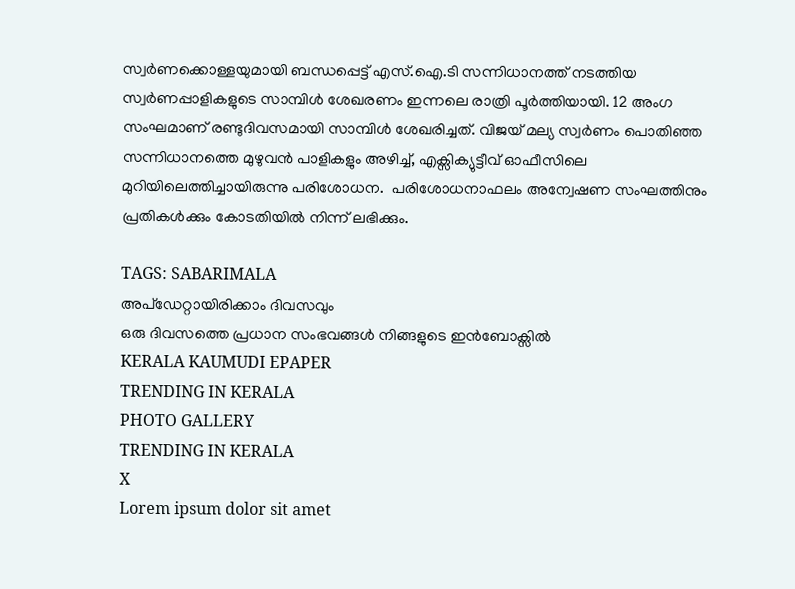സ്വർണക്കൊള്ളയുമായി ബന്ധപ്പെട്ട് എസ്.ഐ.ടി സന്നിധാനത്ത് നടത്തിയ സ്വർണപ്പാളികളുടെ സാമ്പിൾ ശേഖരണം ഇന്നലെ രാത്രി പൂർത്തിയായി. 12 അംഗ സംഘമാണ് രണ്ടുദിവസമായി സാമ്പിൾ ശേഖരിച്ചത്. വിജയ് മല്യ സ്വർണം പൊതിഞ്ഞ സന്നിധാനത്തെ മുഴുവൻ പാളികളും അഴിച്ച്, എക്സിക്യുട്ടീവ് ഓഫീസിലെ മുറിയിലെത്തിച്ചായിരുന്നു പരിശോധന.  പരിശോധനാഫലം അന്വേഷണ സംഘത്തിനും പ്രതികൾക്കും കോടതിയിൽ നിന്ന് ലഭിക്കും.

TAGS: SABARIMALA
അപ്ഡേറ്റായിരിക്കാം ദിവസവും
ഒരു ദിവസത്തെ പ്രധാന സംഭവങ്ങൾ നിങ്ങളുടെ ഇൻബോക്സിൽ
KERALA KAUMUDI EPAPER
TRENDING IN KERALA
PHOTO GALLERY
TRENDING IN KERALA
X
Lorem ipsum dolor sit amet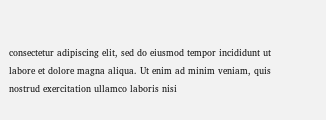consectetur adipiscing elit, sed do eiusmod tempor incididunt ut labore et dolore magna aliqua. Ut enim ad minim veniam, quis nostrud exercitation ullamco laboris nisi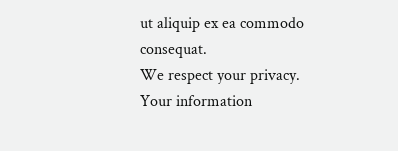ut aliquip ex ea commodo consequat.
We respect your privacy. Your information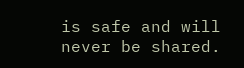is safe and will never be shared.